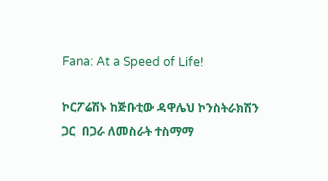Fana: At a Speed of Life!

ኮርፖሬሽኑ ከጅቡቲው ዳዋሌህ ኮንስትራክሽን ጋር  በጋራ ለመስራት ተስማማ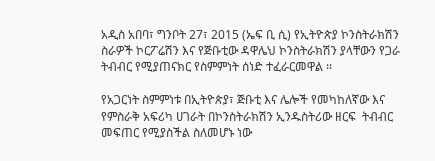አዲስ አበባ፣ ግንቦት 27፣ 2015 (ኤፍ ቢ ሲ) የኢትዮጵያ ኮንስትራክሽን ስራዎች ኮርፖሬሽን እና የጅቡቲው ዳዋሌህ ኮንስትራክሽን ያላቸውን የጋራ ትብብር የሚያጠናክር የስምምነት ሰነድ ተፈራርመዋል ፡፡

የአጋርነት ስምምነቱ በኢትዮጵያ፣ ጅቡቲ እና ሌሎች የመካከለኛው እና የምስራቅ አፍሪካ ሀገራት በኮንስትራክሽን ኢንዱስትሪው ዘርፍ  ትብብር መፍጠር የሚያስችል ስለመሆኑ ነው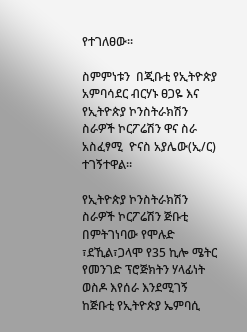የተገለፀው፡፡

ስምምነቱን  በጂቡቲ የኢትዮጵያ አምባሳደር ብርሃኑ ፀጋዬ እና የኢትዮጵያ ኮንስትራክሽን ስራዎች ኮርፖሬሽን ዋና ስራ አስፈፃሚ  ዮናስ አያሌው(ኢ/ር) ተገኝተዋል፡፡

የኢትዮጵያ ኮንስትራክሽን ስራዎች ኮርፖሬሽን ጅቡቲ በምትገነባው የሞሉድ ፣ደኺል፣ጋላሞ የ35 ኪሎ ሜትር የመንገድ ፕሮጅክትን ሃላፊነት ወስዶ እየሰራ እንደሚገኝ ከጅቡቲ የኢትዮጵያ ኤምባሲ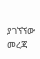ያገኘኘው መረጃ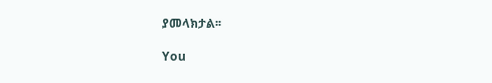ያመላክታል፡፡

You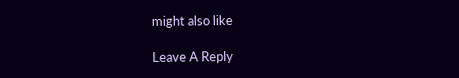might also like

Leave A Reply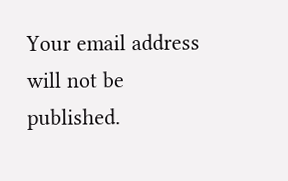Your email address will not be published.